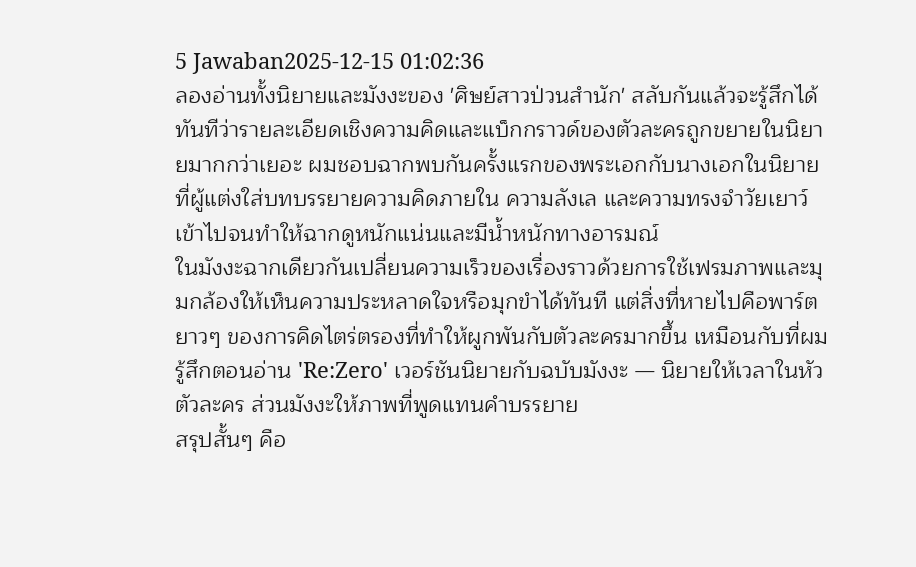5 Jawaban2025-12-15 01:02:36
ลองอ่านทั้งนิยายและมังงะของ 'ศิษย์สาวป่วนสํานัก' สลับกันแล้วจะรู้สึกได้ทันทีว่ารายละเอียดเชิงความคิดและแบ็กกราวด์ของตัวละครถูกขยายในนิยายมากกว่าเยอะ ผมชอบฉากพบกันครั้งแรกของพระเอกกับนางเอกในนิยายที่ผู้แต่งใส่บทบรรยายความคิดภายใน ความลังเล และความทรงจำวัยเยาว์เข้าไปจนทำให้ฉากดูหนักแน่นและมีน้ำหนักทางอารมณ์
ในมังงะฉากเดียวกันเปลี่ยนความเร็วของเรื่องราวด้วยการใช้เฟรมภาพและมุมกล้องให้เห็นความประหลาดใจหรือมุกขำได้ทันที แต่สิ่งที่หายไปคือพาร์ตยาวๆ ของการคิดไตร่ตรองที่ทำให้ผูกพันกับตัวละครมากขึ้น เหมือนกับที่ผมรู้สึกตอนอ่าน 'Re:Zero' เวอร์ชันนิยายกับฉบับมังงะ — นิยายให้เวลาในหัวตัวละคร ส่วนมังงะให้ภาพที่พูดแทนคำบรรยาย
สรุปสั้นๆ คือ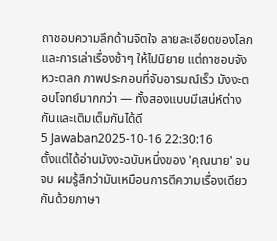ถาชอบความลึกด้านจิตใจ ลายละเอียดของโลกและการเล่าเรื่องช้าๆ ให้ไปนิยาย แต่ถาชอบจังหวะตลก ภาพประกอบที่จับอารมณ์เร็ว มังงะตอบโจทย์มากกว่า — ทั้งสองแบบมีเสน่ห์ต่างกันและเติมเต็มกันได้ดี
5 Jawaban2025-10-16 22:30:16
ตั้งแต่ได้อ่านมังงะฉบับหนึ่งของ 'คุณนาย' จนจบ ผมรู้สึกว่ามันเหมือนการตีความเรื่องเดียวกันด้วยภาษา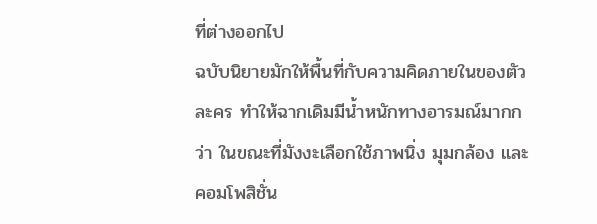ที่ต่างออกไป
ฉบับนิยายมักให้พื้นที่กับความคิดภายในของตัวละคร ทำให้ฉากเดิมมีน้ำหนักทางอารมณ์มากกว่า ในขณะที่มังงะเลือกใช้ภาพนิ่ง มุมกล้อง และคอมโพสิชั่น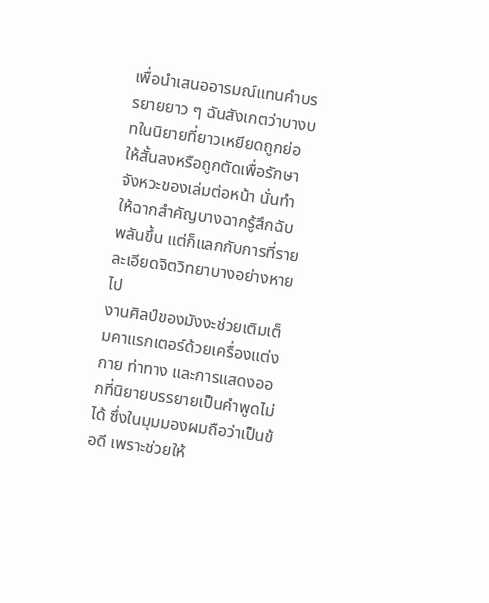เพื่อนำเสนออารมณ์แทนคำบรรยายยาว ๆ ฉันสังเกตว่าบางบทในนิยายที่ยาวเหยียดถูกย่อให้สั้นลงหรือถูกตัดเพื่อรักษาจังหวะของเล่มต่อหน้า นั่นทำให้ฉากสำคัญบางฉากรู้สึกฉับพลันขึ้น แต่ก็แลกกับการที่รายละเอียดจิตวิทยาบางอย่างหายไป
งานศิลป์ของมังงะช่วยเติมเต็มคาแรกเตอร์ด้วยเครื่องแต่งกาย ท่าทาง และการแสดงออกที่นิยายบรรยายเป็นคำพูดไม่ได้ ซึ่งในมุมมองผมถือว่าเป็นข้อดี เพราะช่วยให้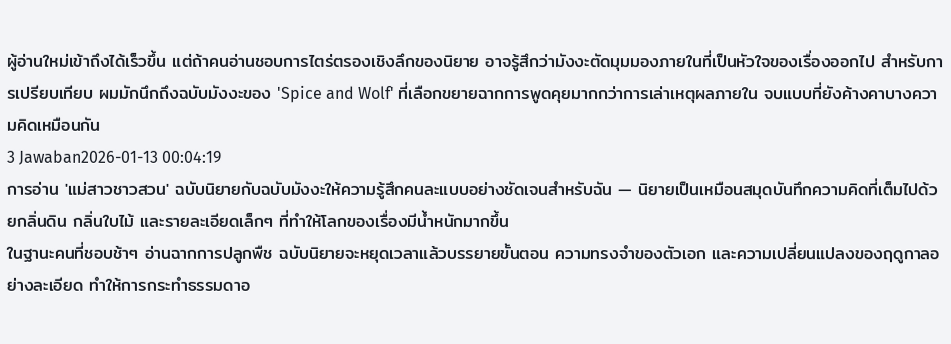ผู้อ่านใหม่เข้าถึงได้เร็วขึ้น แต่ถ้าคนอ่านชอบการไตร่ตรองเชิงลึกของนิยาย อาจรู้สึกว่ามังงะตัดมุมมองภายในที่เป็นหัวใจของเรื่องออกไป สำหรับการเปรียบเทียบ ผมมักนึกถึงฉบับมังงะของ 'Spice and Wolf' ที่เลือกขยายฉากการพูดคุยมากกว่าการเล่าเหตุผลภายใน จบแบบที่ยังค้างคาบางความคิดเหมือนกัน
3 Jawaban2026-01-13 00:04:19
การอ่าน 'แม่สาวชาวสวน' ฉบับนิยายกับฉบับมังงะให้ความรู้สึกคนละแบบอย่างชัดเจนสำหรับฉัน — นิยายเป็นเหมือนสมุดบันทึกความคิดที่เต็มไปด้วยกลิ่นดิน กลิ่นใบไม้ และรายละเอียดเล็กๆ ที่ทำให้โลกของเรื่องมีน้ำหนักมากขึ้น
ในฐานะคนที่ชอบช้าๆ อ่านฉากการปลูกพืช ฉบับนิยายจะหยุดเวลาแล้วบรรยายขั้นตอน ความทรงจำของตัวเอก และความเปลี่ยนแปลงของฤดูกาลอย่างละเอียด ทำให้การกระทำธรรมดาอ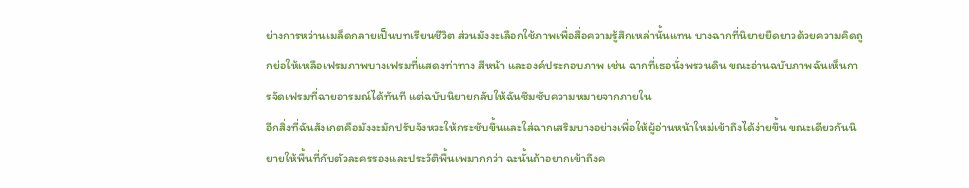ย่างการหว่านเมล็ดกลายเป็นบทเรียนชีวิต ส่วนมังงะเลือกใช้ภาพเพื่อสื่อความรู้สึกเหล่านั้นแทน บางฉากที่นิยายยืดยาวด้วยความคิดถูกย่อให้เหลือเฟรมภาพบางเฟรมที่แสดงท่าทาง สีหน้า และองค์ประกอบภาพ เช่น ฉากที่เธอนั่งพรวนดิน ขณะอ่านฉบับภาพฉันเห็นการจัดเฟรมที่ฉายอารมณ์ได้ทันที แต่ฉบับนิยายกลับให้ฉันซึมซับความหมายจากภายใน
อีกสิ่งที่ฉันสังเกตคือมังงะมักปรับจังหวะให้กระชับขึ้นและใส่ฉากเสริมบางอย่างเพื่อให้ผู้อ่านหน้าใหม่เข้าถึงได้ง่ายขึ้น ขณะเดียวกันนิยายให้พื้นที่กับตัวละครรองและประวัติพื้นเพมากกว่า ฉะนั้นถ้าอยากเข้าถึงค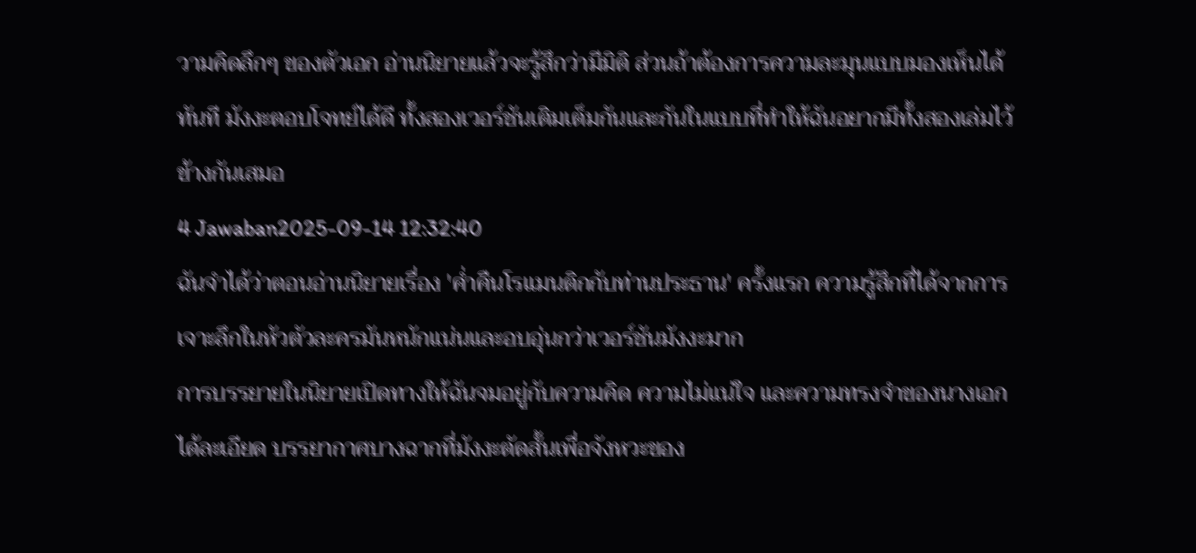วามคิดลึกๆ ของตัวเอก อ่านนิยายแล้วจะรู้สึกว่ามีมิติ ส่วนถ้าต้องการความละมุนแบบมองเห็นได้ทันที มังงะตอบโจทย์ได้ดี ทั้งสองเวอร์ชันเติมเต็มกันและกันในแบบที่ทำให้ฉันอยากมีทั้งสองเล่มไว้ข้างกันเสมอ
4 Jawaban2025-09-14 12:32:40
ฉันจำได้ว่าตอนอ่านนิยายเรื่อง 'ค่ำคืนโรแมนติกกับท่านประธาน' ครั้งแรก ความรู้สึกที่ได้จากการเจาะลึกในหัวตัวละครมันหนักแน่นและอบอุ่นกว่าเวอร์ชันมังงะมาก
การบรรยายในนิยายเปิดทางให้ฉันจมอยู่กับความคิด ความไม่แน่ใจ และความทรงจำของนางเอกได้ละเอียด บรรยากาศบางฉากที่มังงะตัดสั้นเพื่อจังหวะของ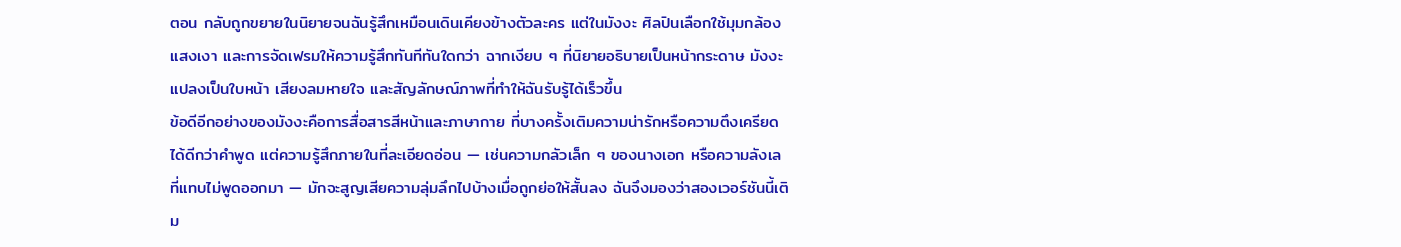ตอน กลับถูกขยายในนิยายจนฉันรู้สึกเหมือนเดินเคียงข้างตัวละคร แต่ในมังงะ ศิลปินเลือกใช้มุมกล้อง แสงเงา และการจัดเฟรมให้ความรู้สึกทันทีทันใดกว่า ฉากเงียบ ๆ ที่นิยายอธิบายเป็นหน้ากระดาษ มังงะแปลงเป็นใบหน้า เสียงลมหายใจ และสัญลักษณ์ภาพที่ทำให้ฉันรับรู้ได้เร็วขึ้น
ข้อดีอีกอย่างของมังงะคือการสื่อสารสีหน้าและภาษากาย ที่บางครั้งเติมความน่ารักหรือความตึงเครียดได้ดีกว่าคำพูด แต่ความรู้สึกภายในที่ละเอียดอ่อน — เช่นความกลัวเล็ก ๆ ของนางเอก หรือความลังเลที่แทบไม่พูดออกมา — มักจะสูญเสียความลุ่มลึกไปบ้างเมื่อถูกย่อให้สั้นลง ฉันจึงมองว่าสองเวอร์ชันนี้เติม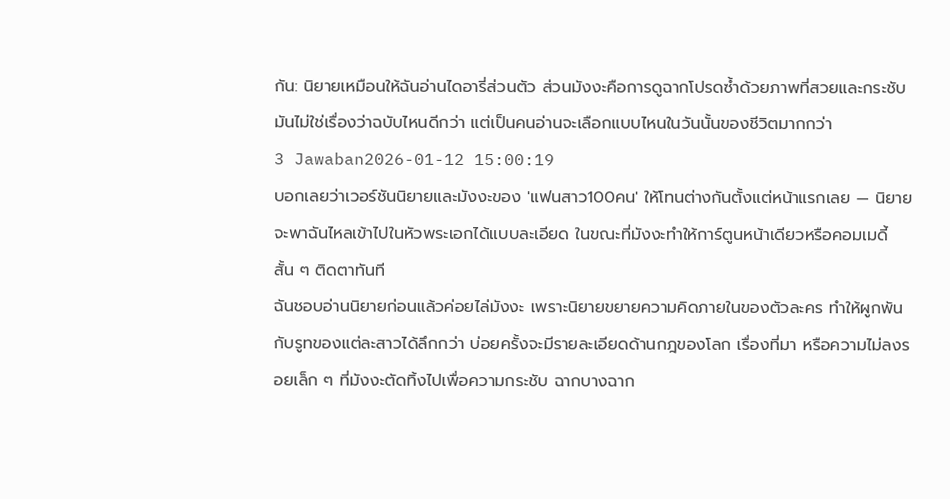กัน: นิยายเหมือนให้ฉันอ่านไดอารี่ส่วนตัว ส่วนมังงะคือการดูฉากโปรดซ้ำด้วยภาพที่สวยและกระชับ มันไม่ใช่เรื่องว่าฉบับไหนดีกว่า แต่เป็นคนอ่านจะเลือกแบบไหนในวันนั้นของชีวิตมากกว่า
3 Jawaban2026-01-12 15:00:19
บอกเลยว่าเวอร์ชันนิยายและมังงะของ 'แฟนสาว100คน' ให้โทนต่างกันตั้งแต่หน้าแรกเลย — นิยายจะพาฉันไหลเข้าไปในหัวพระเอกได้แบบละเอียด ในขณะที่มังงะทำให้การ์ตูนหน้าเดียวหรือคอมเมดี้สั้น ๆ ติดตาทันที
ฉันชอบอ่านนิยายก่อนแล้วค่อยไล่มังงะ เพราะนิยายขยายความคิดภายในของตัวละคร ทำให้ผูกพันกับรูทของแต่ละสาวได้ลึกกว่า บ่อยครั้งจะมีรายละเอียดด้านกฎของโลก เรื่องที่มา หรือความไม่ลงรอยเล็ก ๆ ที่มังงะตัดทิ้งไปเพื่อความกระชับ ฉากบางฉาก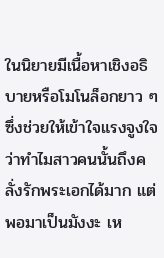ในนิยายมีเนื้อหาเชิงอธิบายหรือโมโนล็อกยาว ๆ ซึ่งช่วยให้เข้าใจแรงจูงใจว่าทำไมสาวคนนั้นถึงคลั่งรักพระเอกได้มาก แต่พอมาเป็นมังงะ เห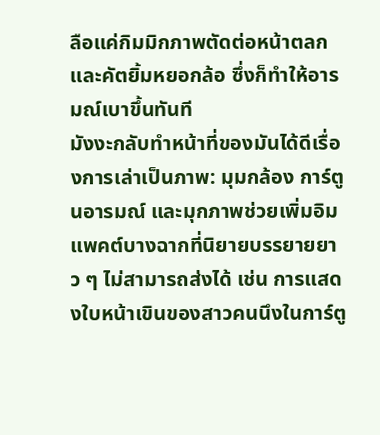ลือแค่กิมมิกภาพตัดต่อหน้าตลกและคัตยิ้มหยอกล้อ ซึ่งก็ทำให้อารมณ์เบาขึ้นทันที
มังงะกลับทำหน้าที่ของมันได้ดีเรื่องการเล่าเป็นภาพ: มุมกล้อง การ์ตูนอารมณ์ และมุกภาพช่วยเพิ่มอิมแพคต์บางฉากที่นิยายบรรยายยาว ๆ ไม่สามารถส่งได้ เช่น การแสดงใบหน้าเขินของสาวคนนึงในการ์ตู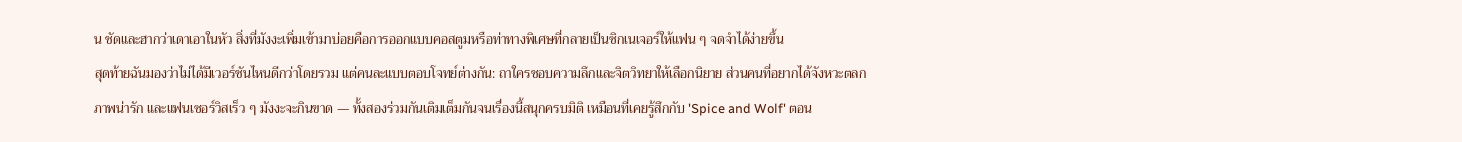น ชัดและฮากว่าเดาเอาในหัว สิ่งที่มังงะเพิ่มเข้ามาบ่อยคือการออกแบบคอสตูมหรือท่าทางพิเศษที่กลายเป็นซิกเนเจอร์ให้แฟน ๆ จดจำได้ง่ายขึ้น
สุดท้ายฉันมองว่าไม่ได้มีเวอร์ชันไหนดีกว่าโดยรวม แต่คนละแบบตอบโจทย์ต่างกัน: ถาใครชอบความลึกและจิตวิทยาให้เลือกนิยาย ส่วนคนที่อยากได้จังหวะตลก ภาพน่ารัก และแฟนเซอร์วิสเร็ว ๆ มังงะจะกินขาด — ทั้งสองร่วมกันเติมเต็มกันจนเรื่องนี้สนุกครบมิติ เหมือนที่เคยรู้สึกกับ 'Spice and Wolf' ตอน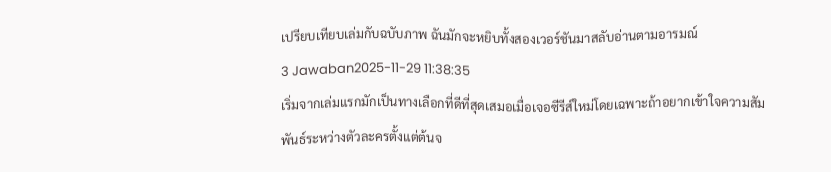เปรียบเทียบเล่มกับฉบับภาพ ฉันมักจะหยิบทั้งสองเวอร์ชันมาสลับอ่านตามอารมณ์
3 Jawaban2025-11-29 11:38:35
เริ่มจากเล่มแรกมักเป็นทางเลือกที่ดีที่สุดเสมอเมื่อเจอซีรีส์ใหม่โดยเฉพาะถ้าอยากเข้าใจความสัมพันธ์ระหว่างตัวละครตั้งแต่ต้นจ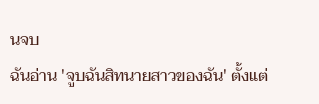นจบ
ฉันอ่าน 'จูบฉันสิทนายสาวของฉัน' ตั้งแต่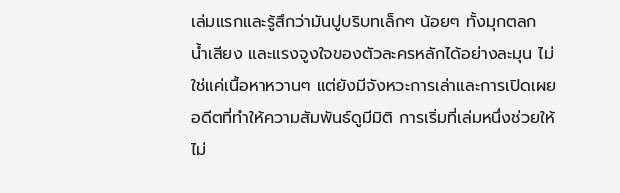เล่มแรกและรู้สึกว่ามันปูบริบทเล็กๆ น้อยๆ ทั้งมุกตลก น้ำเสียง และแรงจูงใจของตัวละครหลักได้อย่างละมุน ไม่ใช่แค่เนื้อหาหวานๆ แต่ยังมีจังหวะการเล่าและการเปิดเผยอดีตที่ทำให้ความสัมพันธ์ดูมีมิติ การเริ่มที่เล่มหนึ่งช่วยให้ไม่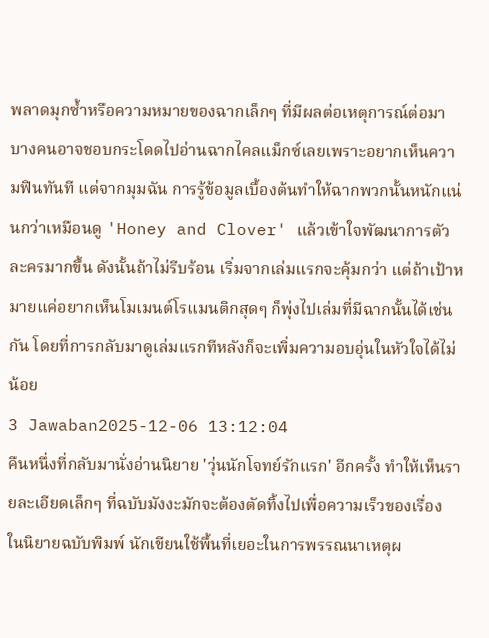พลาดมุกซ้ำหรือความหมายของฉากเล็กๆ ที่มีผลต่อเหตุการณ์ต่อมา
บางคนอาจชอบกระโดดไปอ่านฉากไคลแม็กซ์เลยเพราะอยากเห็นความฟินทันที แต่จากมุมฉัน การรู้ข้อมูลเบื้องต้นทำให้ฉากพวกนั้นหนักแน่นกว่าเหมือนดู 'Honey and Clover' แล้วเข้าใจพัฒนาการตัวละครมากขึ้น ดังนั้นถ้าไม่รีบร้อน เริ่มจากเล่มแรกจะคุ้มกว่า แต่ถ้าเป้าหมายแค่อยากเห็นโมเมนต์โรแมนติกสุดๆ ก็พุ่งไปเล่มที่มีฉากนั้นได้เช่นกัน โดยที่การกลับมาดูเล่มแรกทีหลังก็จะเพิ่มความอบอุ่นในหัวใจได้ไม่น้อย
3 Jawaban2025-12-06 13:12:04
คืนหนึ่งที่กลับมานั่งอ่านนิยาย 'วุ่นนักโจทย์รักแรก' อีกครั้ง ทำให้เห็นรายละเอียดเล็กๆ ที่ฉบับมังงะมักจะต้องตัดทิ้งไปเพื่อความเร็วของเรื่อง
ในนิยายฉบับพิมพ์ นักเขียนใช้พื้นที่เยอะในการพรรณนาเหตุผ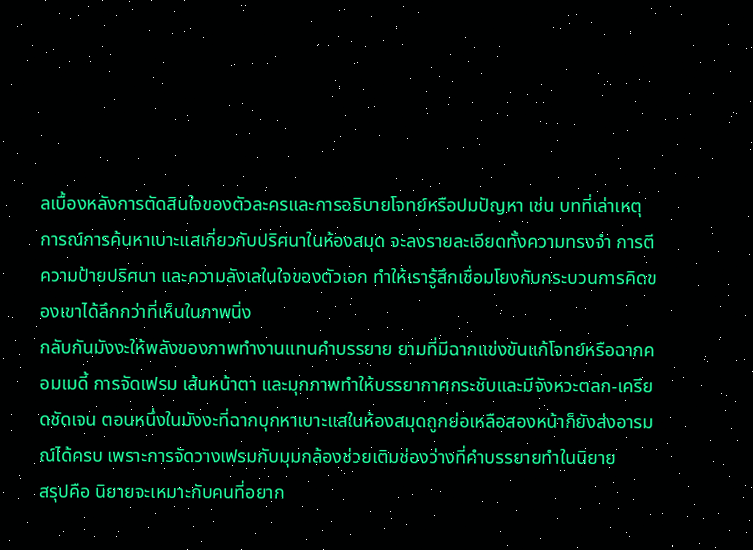ลเบื้องหลังการตัดสินใจของตัวละครและการอธิบายโจทย์หรือปมปัญหา เช่น บทที่เล่าเหตุการณ์การค้นหาเบาะแสเกี่ยวกับปริศนาในห้องสมุด จะลงรายละเอียดทั้งความทรงจำ การตีความป้ายปริศนา และความลังเลในใจของตัวเอก ทำให้เรารู้สึกเชื่อมโยงกับกระบวนการคิดของเขาได้ลึกกว่าที่เห็นในภาพนิ่ง
กลับกันมังงะให้พลังของภาพทำงานแทนคำบรรยาย ยามที่มีฉากแข่งขันแก้โจทย์หรือฉากคอมเมดี้ การจัดเฟรม เส้นหน้าตา และมุกภาพทำให้บรรยากาศกระชับและมีจังหวะตลก-เครียดชัดเจน ตอนหนึ่งในมังงะที่ฉากบุกหาเบาะแสในห้องสมุดถูกย่อเหลือสองหน้าก็ยังส่งอารมณ์ได้ครบ เพราะการจัดวางเฟรมกับมุมกล้องช่วยเติมช่องว่างที่คำบรรยายทำในนิยาย
สรุปคือ นิยายจะเหมาะกับคนที่อยาก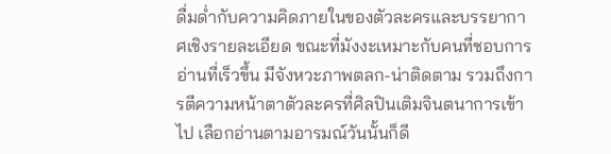ดื่มด่ำกับความคิดภายในของตัวละครและบรรยากาศเชิงรายละเอียด ขณะที่มังงะเหมาะกับคนที่ชอบการอ่านที่เร็วขึ้น มีจังหวะภาพตลก-น่าติดตาม รวมถึงการตีความหน้าตาตัวละครที่ศิลปินเติมจินตนาการเข้าไป เลือกอ่านตามอารมณ์วันนั้นก็ดี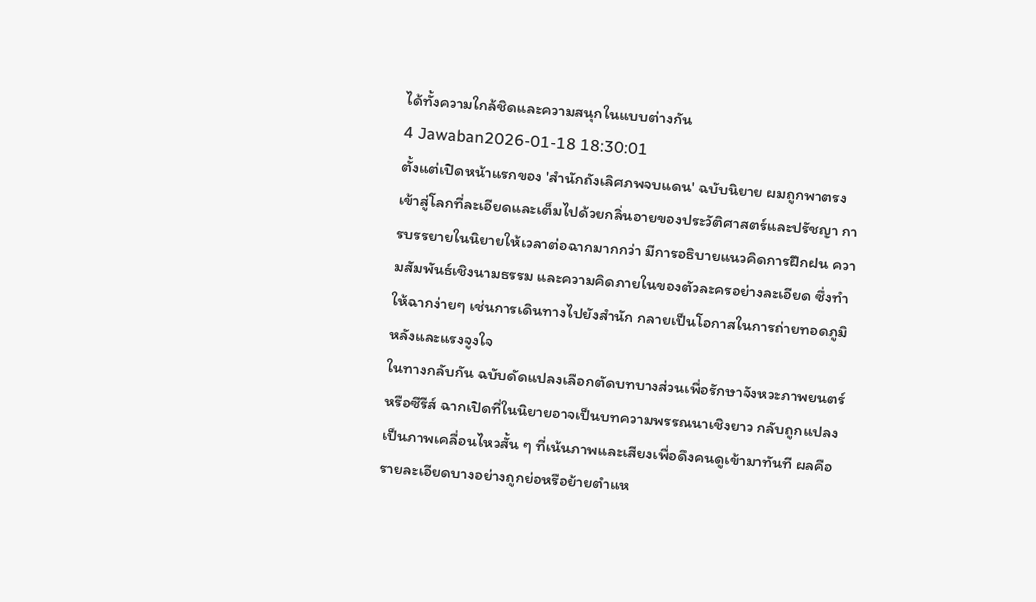ได้ทั้งความใกล้ชิดและความสนุกในแบบต่างกัน
4 Jawaban2026-01-18 18:30:01
ตั้งแต่เปิดหน้าแรกของ 'สํานักถังเลิศภพจบแดน' ฉบับนิยาย ผมถูกพาตรงเข้าสู่โลกที่ละเอียดและเต็มไปด้วยกลิ่นอายของประวัติศาสตร์และปรัชญา การบรรยายในนิยายให้เวลาต่อฉากมากกว่า มีการอธิบายแนวคิดการฝึกฝน ความสัมพันธ์เชิงนามธรรม และความคิดภายในของตัวละครอย่างละเอียด ซึ่งทำให้ฉากง่ายๆ เช่นการเดินทางไปยังสำนัก กลายเป็นโอกาสในการถ่ายทอดภูมิหลังและแรงจูงใจ
ในทางกลับกัน ฉบับดัดแปลงเลือกตัดบทบางส่วนเพื่อรักษาจังหวะภาพยนตร์หรือซีรีส์ ฉากเปิดที่ในนิยายอาจเป็นบทความพรรณนาเชิงยาว กลับถูกแปลงเป็นภาพเคลื่อนไหวสั้น ๆ ที่เน้นภาพและเสียงเพื่อดึงคนดูเข้ามาทันที ผลคือรายละเอียดบางอย่างถูกย่อหรือย้ายตำแห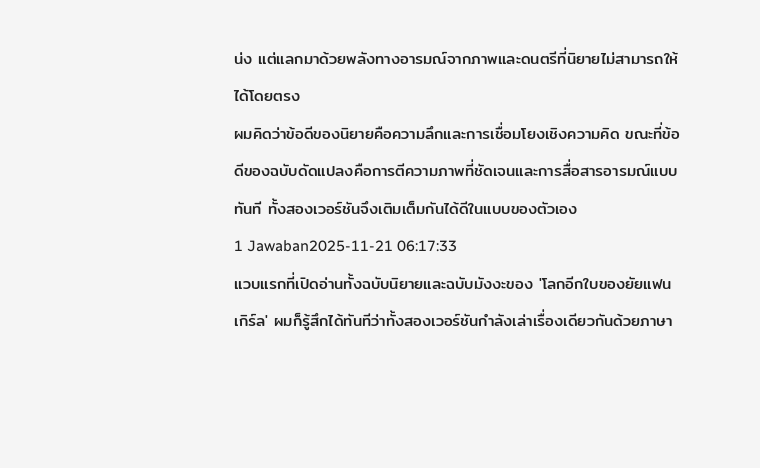น่ง แต่แลกมาด้วยพลังทางอารมณ์จากภาพและดนตรีที่นิยายไม่สามารถให้ได้โดยตรง
ผมคิดว่าข้อดีของนิยายคือความลึกและการเชื่อมโยงเชิงความคิด ขณะที่ข้อดีของฉบับดัดแปลงคือการตีความภาพที่ชัดเจนและการสื่อสารอารมณ์แบบทันที ทั้งสองเวอร์ชันจึงเติมเต็มกันได้ดีในแบบของตัวเอง
1 Jawaban2025-11-21 06:17:33
แวบแรกที่เปิดอ่านทั้งฉบับนิยายและฉบับมังงะของ 'โลกอีกใบของยัยแฟนเกิร์ล' ผมก็รู้สึกได้ทันทีว่าทั้งสองเวอร์ชันกำลังเล่าเรื่องเดียวกันด้วยภาษา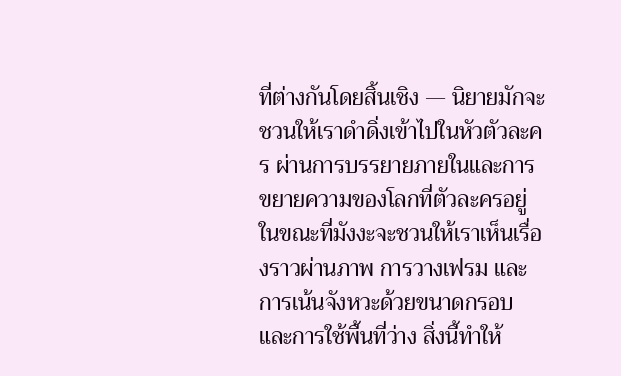ที่ต่างกันโดยสิ้นเชิง — นิยายมักจะชวนให้เราดำดิ่งเข้าไปในหัวตัวละคร ผ่านการบรรยายภายในและการขยายความของโลกที่ตัวละครอยู่ ในขณะที่มังงะจะชวนให้เราเห็นเรื่องราวผ่านภาพ การวางเฟรม และการเน้นจังหวะด้วยขนาดกรอบและการใช้พื้นที่ว่าง สิ่งนี้ทำให้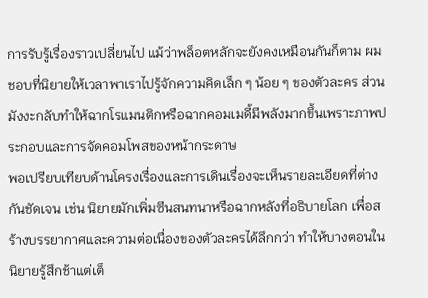การรับรู้เรื่องราวเปลี่ยนไป แม้ว่าพล็อตหลักจะยังคงเหมือนกันก็ตาม ผมชอบที่นิยายให้เวลาพาเราไปรู้จักความคิดเล็ก ๆ น้อย ๆ ของตัวละคร ส่วนมังงะกลับทำให้ฉากโรแมนติกหรือฉากคอมเมดี้มีพลังมากขึ้นเพราะภาพประกอบและการจัดคอมโพสของหน้ากระดาษ
พอเปรียบเทียบด้านโครงเรื่องและการเดินเรื่องจะเห็นรายละเอียดที่ต่างกันชัดเจน เช่น นิยายมักเพิ่มซีนสนทนาหรือฉากหลังที่อธิบายโลก เพื่อสร้างบรรยากาศและความต่อเนื่องของตัวละครได้ลึกกว่า ทำให้บางตอนในนิยายรู้สึกช้าแต่เต็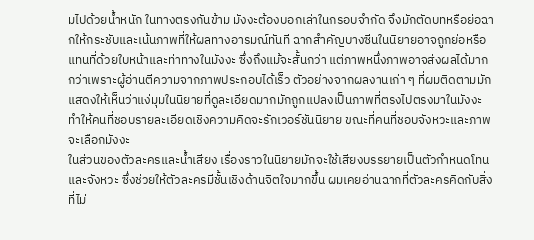มไปด้วยน้ำหนัก ในทางตรงกันข้าม มังงะต้องบอกเล่าในกรอบจำกัด จึงมักตัดบทหรือย่อฉากให้กระชับและเน้นภาพที่ให้ผลทางอารมณ์ทันที ฉากสำคัญบางซีนในนิยายอาจถูกย่อหรือแทนที่ด้วยใบหน้าและท่าทางในมังงะ ซึ่งถึงแม้จะสั้นกว่า แต่ภาพหนึ่งภาพอาจส่งผลได้มากกว่าเพราะผู้อ่านตีความจากภาพประกอบได้เร็ว ตัวอย่างจากผลงานเก่า ๆ ที่ผมติดตามมักแสดงให้เห็นว่าแง่มุมในนิยายที่ดูละเอียดมากมักถูกแปลงเป็นภาพที่ตรงไปตรงมาในมังงะ ทำให้คนที่ชอบรายละเอียดเชิงความคิดจะรักเวอร์ชันนิยาย ขณะที่คนที่ชอบจังหวะและภาพจะเลือกมังงะ
ในส่วนของตัวละครและน้ำเสียง เรื่องราวในนิยายมักจะใช้เสียงบรรยายเป็นตัวกำหนดโทนและจังหวะ ซึ่งช่วยให้ตัวละครมีชั้นเชิงด้านจิตใจมากขึ้น ผมเคยอ่านฉากที่ตัวละครคิดกับสิ่งที่ไม่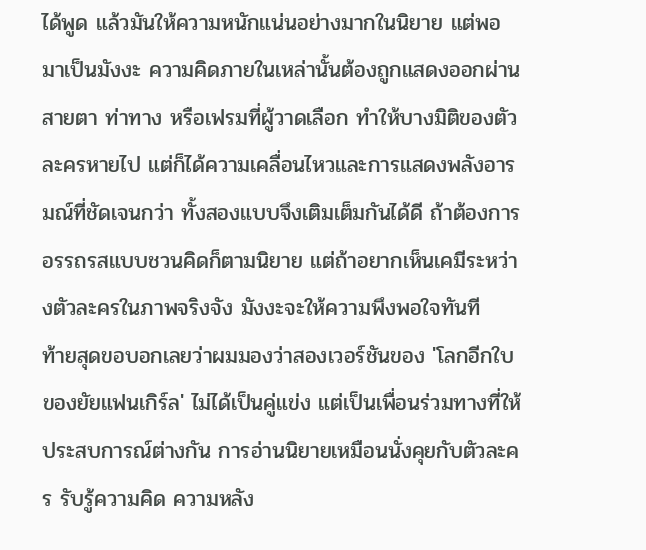ได้พูด แล้วมันให้ความหนักแน่นอย่างมากในนิยาย แต่พอมาเป็นมังงะ ความคิดภายในเหล่านั้นต้องถูกแสดงออกผ่านสายตา ท่าทาง หรือเฟรมที่ผู้วาดเลือก ทำให้บางมิติของตัวละครหายไป แต่ก็ได้ความเคลื่อนไหวและการแสดงพลังอารมณ์ที่ชัดเจนกว่า ทั้งสองแบบจึงเติมเต็มกันได้ดี ถ้าต้องการอรรถรสแบบชวนคิดก็ตามนิยาย แต่ถ้าอยากเห็นเคมีระหว่างตัวละครในภาพจริงจัง มังงะจะให้ความพึงพอใจทันที
ท้ายสุดขอบอกเลยว่าผมมองว่าสองเวอร์ชันของ 'โลกอีกใบของยัยแฟนเกิร์ล' ไม่ได้เป็นคู่แข่ง แต่เป็นเพื่อนร่วมทางที่ให้ประสบการณ์ต่างกัน การอ่านนิยายเหมือนนั่งคุยกับตัวละคร รับรู้ความคิด ความหลัง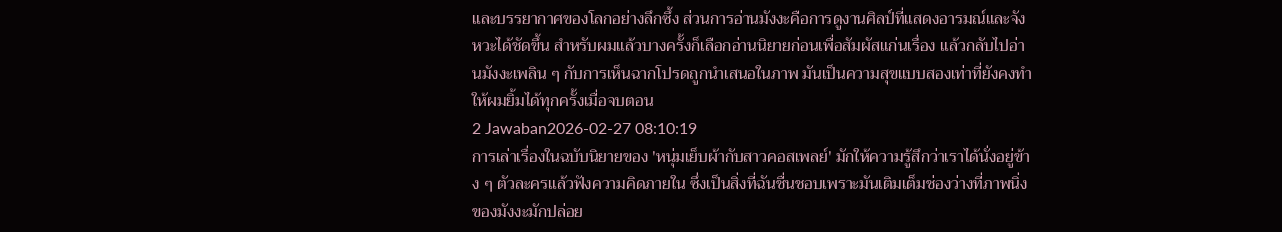และบรรยากาศของโลกอย่างลึกซึ้ง ส่วนการอ่านมังงะคือการดูงานศิลป์ที่แสดงอารมณ์และจังหวะได้ชัดขึ้น สำหรับผมแล้วบางครั้งก็เลือกอ่านนิยายก่อนเพื่อสัมผัสแก่นเรื่อง แล้วกลับไปอ่านมังงะเพลิน ๆ กับการเห็นฉากโปรดถูกนำเสนอในภาพ มันเป็นความสุขแบบสองเท่าที่ยังคงทำให้ผมยิ้มได้ทุกครั้งเมื่อจบตอน
2 Jawaban2026-02-27 08:10:19
การเล่าเรื่องในฉบับนิยายของ 'หนุ่มเย็บผ้ากับสาวคอสเพลย์' มักให้ความรู้สึกว่าเราได้นั่งอยู่ข้าง ๆ ตัวละครแล้วฟังความคิดภายใน ซึ่งเป็นสิ่งที่ฉันชื่นชอบเพราะมันเติมเต็มช่องว่างที่ภาพนิ่งของมังงะมักปล่อย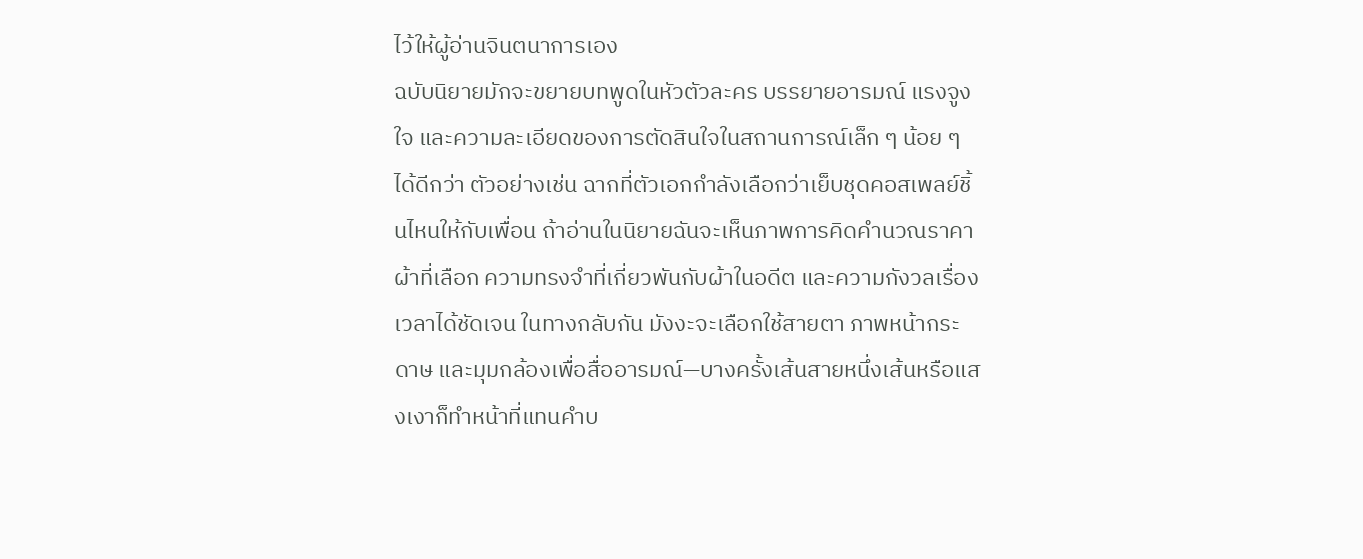ไว้ให้ผู้อ่านจินตนาการเอง
ฉบับนิยายมักจะขยายบทพูดในหัวตัวละคร บรรยายอารมณ์ แรงจูงใจ และความละเอียดของการตัดสินใจในสถานการณ์เล็ก ๆ น้อย ๆ ได้ดีกว่า ตัวอย่างเช่น ฉากที่ตัวเอกกำลังเลือกว่าเย็บชุดคอสเพลย์ชิ้นไหนให้กับเพื่อน ถ้าอ่านในนิยายฉันจะเห็นภาพการคิดคำนวณราคา ผ้าที่เลือก ความทรงจำที่เกี่ยวพันกับผ้าในอดีต และความกังวลเรื่องเวลาได้ชัดเจน ในทางกลับกัน มังงะจะเลือกใช้สายตา ภาพหน้ากระดาษ และมุมกล้องเพื่อสื่ออารมณ์—บางครั้งเส้นสายหนึ่งเส้นหรือแสงเงาก็ทำหน้าที่แทนคำบ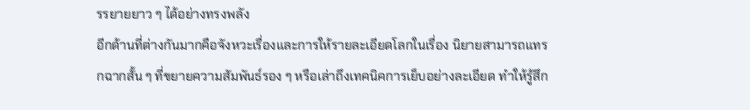รรยายยาว ๆ ได้อย่างทรงพลัง
อีกด้านที่ต่างกันมากคือจังหวะเรื่องและการให้รายละเอียดโลกในเรื่อง นิยายสามารถแทรกฉากสั้น ๆ ที่ขยายความสัมพันธ์รอง ๆ หรือเล่าถึงเทคนิคการเย็บอย่างละเอียด ทำให้รู้สึก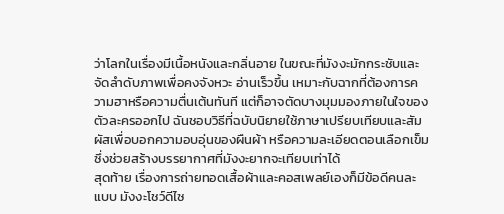ว่าโลกในเรื่องมีเนื้อหนังและกลิ่นอาย ในขณะที่มังงะมักกระชับและจัดลำดับภาพเพื่อคงจังหวะ อ่านเร็วขึ้น เหมาะกับฉากที่ต้องการความฮาหรือความตื่นเต้นทันที แต่ก็อาจตัดบางมุมมองภายในใจของตัวละครออกไป ฉันชอบวิธีที่ฉบับนิยายใช้ภาษาเปรียบเทียบและสัมผัสเพื่อบอกความอบอุ่นของผืนผ้า หรือความละเอียดตอนเลือกเข็ม ซึ่งช่วยสร้างบรรยากาศที่มังงะยากจะเทียบเท่าได้
สุดท้าย เรื่องการถ่ายทอดเสื้อผ้าและคอสเพลย์เองก็มีข้อดีคนละแบบ มังงะโชว์ดีไซ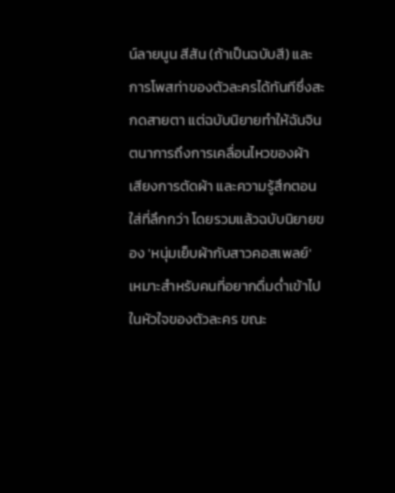น์ลายนูน สีสัน (ถ้าเป็นฉบับสี) และการโพสท่าของตัวละครได้ทันทีซึ่งสะกดสายตา แต่ฉบับนิยายทำให้ฉันจินตนาการถึงการเคลื่อนไหวของผ้า เสียงการตัดผ้า และความรู้สึกตอนใส่ที่ลึกกว่า โดยรวมแล้วฉบับนิยายของ 'หนุ่มเย็บผ้ากับสาวคอสเพลย์' เหมาะสำหรับคนที่อยากดื่มด่ำเข้าไปในหัวใจของตัวละคร ขณะ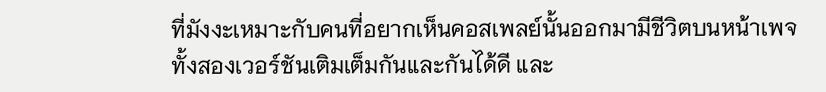ที่มังงะเหมาะกับคนที่อยากเห็นคอสเพลย์นั้นออกมามีชีวิตบนหน้าเพจ ทั้งสองเวอร์ชันเติมเต็มกันและกันได้ดี และ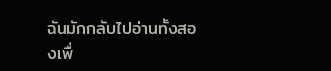ฉันมักกลับไปอ่านทั้งสองเพื่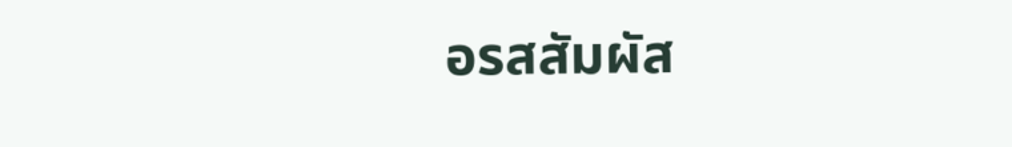อรสสัมผัส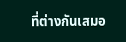ที่ต่างกันเสมอ